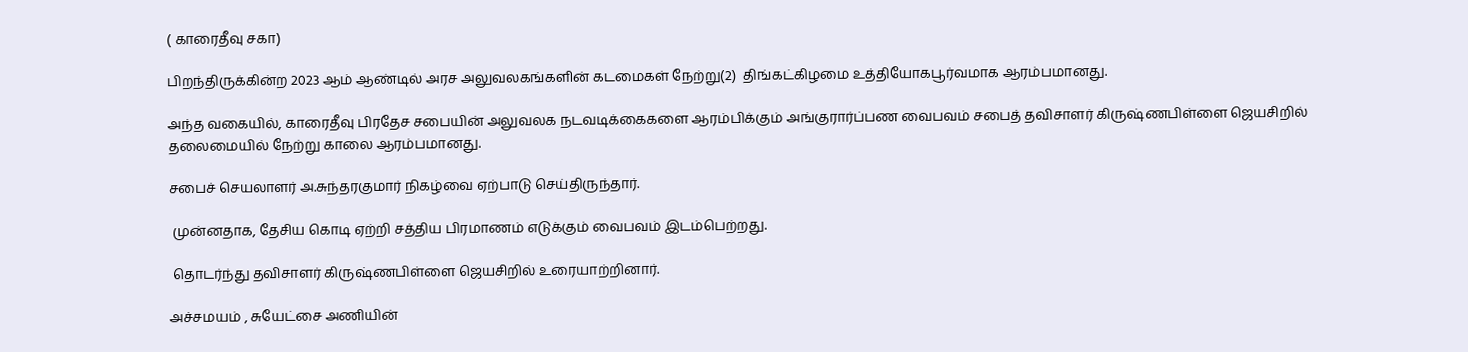( காரைதீவு சகா)

பிறந்திருக்கின்ற 2023 ஆம் ஆண்டில் அரச அலுவலகங்களின் கடமைகள் நேற்று(2)  திங்கட்கிழமை உத்தியோகபூர்வமாக ஆரம்பமானது.

அந்த வகையில், காரைதீவு பிரதேச சபையின் அலுவலக நடவடிக்கைகளை ஆரம்பிக்கும் அங்குரார்ப்பண வைபவம் சபைத் தவிசாளர் கிருஷ்ணபிள்ளை ஜெயசிறில் தலைமையில் நேற்று காலை ஆரம்பமானது.

சபைச் செயலாளர் அ.சுந்தரகுமார் நிகழ்வை ஏற்பாடு செய்திருந்தார்.

 முன்னதாக, தேசிய கொடி ஏற்றி சத்திய பிரமாணம் எடுக்கும் வைபவம் இடம்பெற்றது.

 தொடர்ந்து தவிசாளர் கிருஷ்ணபிள்ளை ஜெயசிறில் உரையாற்றினார்.

அச்சமயம் , சுயேட்சை அணியின்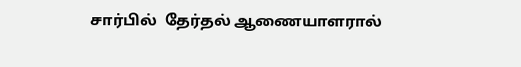சார்பில்  தேர்தல் ஆணையாளரால்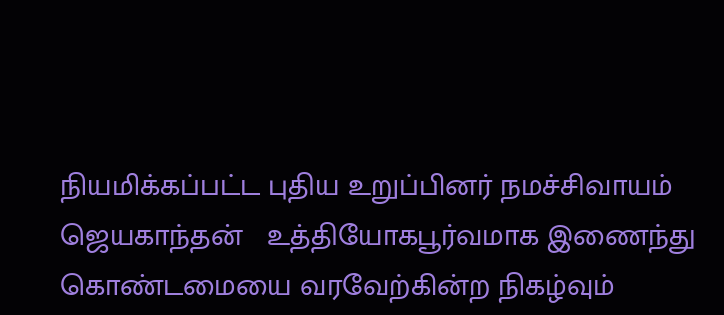நியமிக்கப்பட்ட புதிய உறுப்பினர் நமச்சிவாயம் ஜெயகாந்தன்   உத்தியோகபூர்வமாக இணைந்து கொண்டமையை வரவேற்கின்ற நிகழ்வும்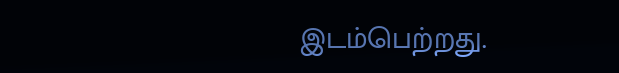இடம்பெற்றது.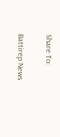Share To:

Battirep News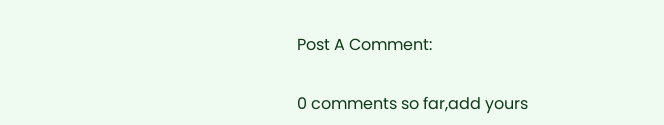Post A Comment:

0 comments so far,add yours